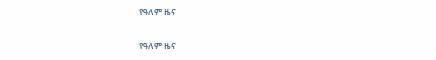የዓለም ዜና

የዓለም ዜና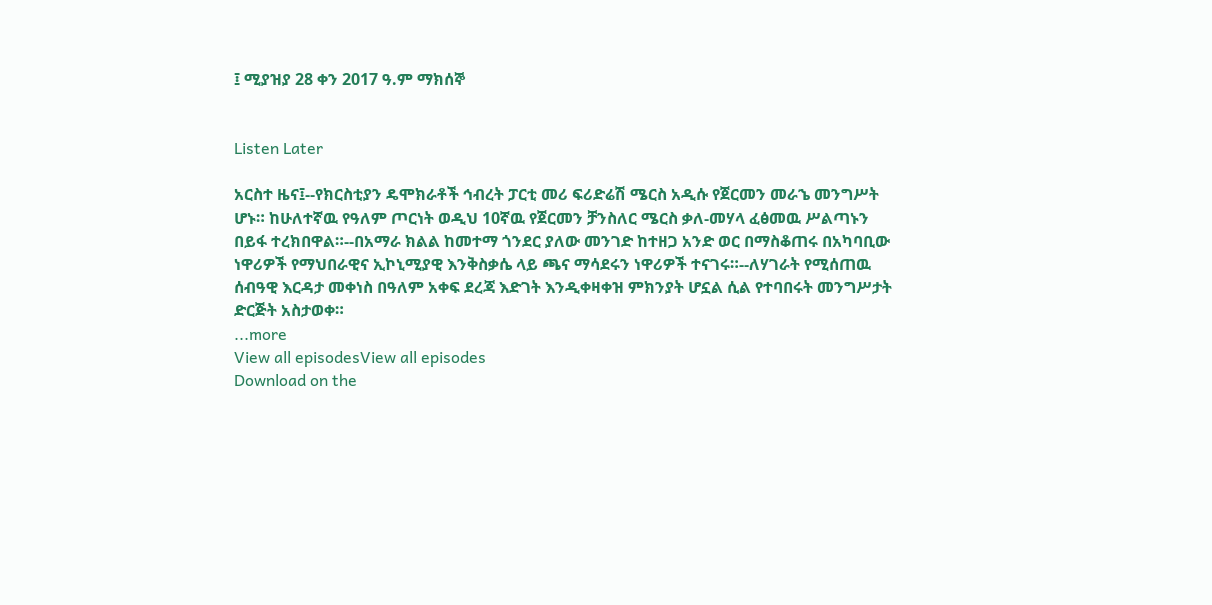፤ ሚያዝያ 28 ቀን 2017 ዓ.ም ማክሰኞ


Listen Later

አርስተ ዜና፤--የክርስቲያን ዴሞክራቶች ኅብረት ፓርቲ መሪ ፍሪድሬሽ ሜርስ አዲሱ የጀርመን መራኄ መንግሥት ሆኑ። ከሁለተኛዉ የዓለም ጦርነት ወዲህ 10ኛዉ የጀርመን ቻንስለር ሜርስ ቃለ-መሃላ ፈፅመዉ ሥልጣኑን በይፋ ተረክበዋል።--በአማራ ክልል ከመተማ ጎንደር ያለው መንገድ ከተዘጋ አንድ ወር በማስቆጠሩ በአካባቢው ነዋሪዎች የማህበራዊና ኢኮኒሚያዊ እንቅስቃሴ ላይ ጫና ማሳደሩን ነዋሪዎች ተናገሩ።--ለሃገራት የሚሰጠዉ ሰብዓዊ እርዳታ መቀነስ በዓለም አቀፍ ደረጃ እድገት እንዲቀዛቀዝ ምክንያት ሆኗል ሲል የተባበሩት መንግሥታት ድርጅት አስታወቀ።
...more
View all episodesView all episodes
Download on the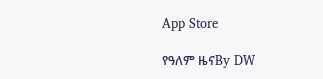App Store

የዓለም ዜናBy DW